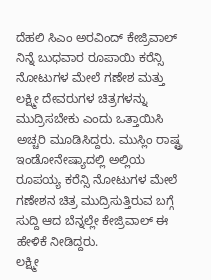ದೆಹಲಿ ಸಿಎಂ ಅರವಿಂದ್ ಕೇಜ್ರಿವಾಲ್ ನಿನ್ನೆ ಬುಧವಾರ ರೂಪಾಯಿ ಕರೆನ್ಸಿ ನೋಟುಗಳ ಮೇಲೆ ಗಣೇಶ ಮತ್ತು ಲಕ್ಷ್ಮೀ ದೇವರುಗಳ ಚಿತ್ರಗಳನ್ನು ಮುದ್ರಿಸಬೇಕು ಎಂದು ಒತ್ತಾಯಿಸಿ ಅಚ್ಚರಿ ಮೂಡಿಸಿದ್ದರು. ಮುಸ್ಲಿಂ ರಾಷ್ಟ್ರ ಇಂಡೋನೇಷ್ಯಾದಲ್ಲಿ ಅಲ್ಲಿಯ ರೂಪಯ್ಯ ಕರೆನ್ಸಿ ನೋಟುಗಳ ಮೇಲೆ ಗಣೇಶನ ಚಿತ್ರ ಮುದ್ರಿಸುತ್ತಿರುವ ಬಗ್ಗೆ ಸುದ್ದಿ ಆದ ಬೆನ್ನಲ್ಲೇ ಕೇಜ್ರಿವಾಲ್ ಈ ಹೇಳಿಕೆ ನೀಡಿದ್ದರು.
ಲಕ್ಷ್ಮೀ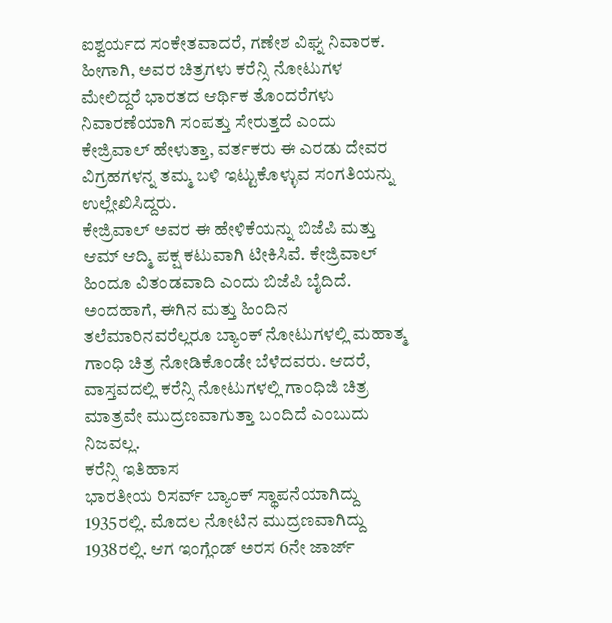ಐಶ್ವರ್ಯದ ಸಂಕೇತವಾದರೆ, ಗಣೇಶ ವಿಘ್ನ ನಿವಾರಕ. ಹೀಗಾಗಿ, ಅವರ ಚಿತ್ರಗಳು ಕರೆನ್ಸಿ ನೋಟುಗಳ ಮೇಲಿದ್ದರೆ ಭಾರತದ ಆರ್ಥಿಕ ತೊಂದರೆಗಳು ನಿವಾರಣೆಯಾಗಿ ಸಂಪತ್ತು ಸೇರುತ್ತದೆ ಎಂದು ಕೇಜ್ರಿವಾಲ್ ಹೇಳುತ್ತಾ, ವರ್ತಕರು ಈ ಎರಡು ದೇವರ ವಿಗ್ರಹಗಳನ್ನ ತಮ್ಮ ಬಳಿ ಇಟ್ಟುಕೊಳ್ಳುವ ಸಂಗತಿಯನ್ನು ಉಲ್ಲೇಖಿಸಿದ್ದರು.
ಕೇಜ್ರಿವಾಲ್ ಅವರ ಈ ಹೇಳಿಕೆಯನ್ನು ಬಿಜೆಪಿ ಮತ್ತು ಆಮ್ ಆದ್ಮಿ ಪಕ್ಷ ಕಟುವಾಗಿ ಟೀಕಿಸಿವೆ. ಕೇಜ್ರಿವಾಲ್ ಹಿಂದೂ ವಿತಂಡವಾದಿ ಎಂದು ಬಿಜೆಪಿ ಬೈದಿದೆ. ಅಂದಹಾಗೆ, ಈಗಿನ ಮತ್ತು ಹಿಂದಿನ ತಲೆಮಾರಿನವರೆಲ್ಲರೂ ಬ್ಯಾಂಕ್ ನೋಟುಗಳಲ್ಲಿ ಮಹಾತ್ಮ ಗಾಂಧಿ ಚಿತ್ರ ನೋಡಿಕೊಂಡೇ ಬೆಳೆದವರು. ಆದರೆ, ವಾಸ್ತವದಲ್ಲಿ ಕರೆನ್ಸಿ ನೋಟುಗಳಲ್ಲಿ ಗಾಂಧಿಜಿ ಚಿತ್ರ ಮಾತ್ರವೇ ಮುದ್ರಣವಾಗುತ್ತಾ ಬಂದಿದೆ ಎಂಬುದು ನಿಜವಲ್ಲ.
ಕರೆನ್ಸಿ ಇತಿಹಾಸ
ಭಾರತೀಯ ರಿಸರ್ವ್ ಬ್ಯಾಂಕ್ ಸ್ಥಾಪನೆಯಾಗಿದ್ದು 1935ರಲ್ಲಿ. ಮೊದಲ ನೋಟಿನ ಮುದ್ರಣವಾಗಿದ್ದು 1938ರಲ್ಲಿ. ಆಗ ಇಂಗ್ಲೆಂಡ್ ಅರಸ 6ನೇ ಜಾರ್ಜ್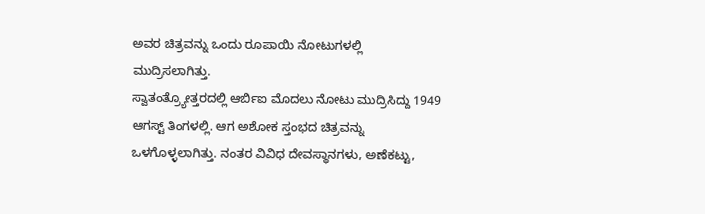ಅವರ ಚಿತ್ರವನ್ನು ಒಂದು ರೂಪಾಯಿ ನೋಟುಗಳಲ್ಲಿ ಮುದ್ರಿಸಲಾಗಿತ್ತು.
ಸ್ವಾತಂತ್ರ್ಯೋತ್ತರದಲ್ಲಿ ಆರ್ಬಿಐ ಮೊದಲು ನೋಟು ಮುದ್ರಿಸಿದ್ದು 1949 ಆಗಸ್ಟ್ ತಿಂಗಳಲ್ಲಿ. ಆಗ ಅಶೋಕ ಸ್ತಂಭದ ಚಿತ್ರವನ್ನು ಒಳಗೊಳ್ಳಲಾಗಿತ್ತು. ನಂತರ ವಿವಿಧ ದೇವಸ್ಥಾನಗಳು, ಅಣೆಕಟ್ಟು,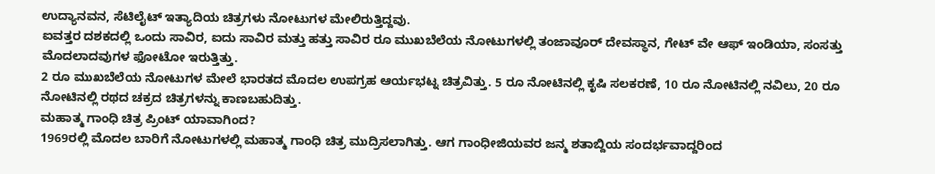ಉದ್ಯಾನವನ, ಸೆಟಿಲೈಟ್ ಇತ್ಯಾದಿಯ ಚಿತ್ರಗಳು ನೋಟುಗಳ ಮೇಲಿರುತ್ತಿದ್ದವು.
ಐವತ್ತರ ದಶಕದಲ್ಲಿ ಒಂದು ಸಾವಿರ, ಐದು ಸಾವಿರ ಮತ್ತು ಹತ್ತು ಸಾವಿರ ರೂ ಮುಖಬೆಲೆಯ ನೋಟುಗಳಲ್ಲಿ ತಂಜಾವೂರ್ ದೇವಸ್ಥಾನ, ಗೇಟ್ ವೇ ಆಫ್ ಇಂಡಿಯಾ, ಸಂಸತ್ತು ಮೊದಲಾದವುಗಳ ಫೋಟೋ ಇರುತ್ತಿತ್ತು.
2 ರೂ ಮುಖಬೆಲೆಯ ನೋಟುಗಳ ಮೇಲೆ ಭಾರತದ ಮೊದಲ ಉಪಗ್ರಹ ಆರ್ಯಭಟ್ನ ಚಿತ್ರವಿತ್ತು. 5 ರೂ ನೋಟಿನಲ್ಲಿ ಕೃಷಿ ಸಲಕರಣೆ, 10 ರೂ ನೋಟಿನಲ್ಲಿ ನವಿಲು, 20 ರೂ ನೋಟಿನಲ್ಲಿ ರಥದ ಚಕ್ರದ ಚಿತ್ರಗಳನ್ನು ಕಾಣಬಹುದಿತ್ತು.
ಮಹಾತ್ಮ ಗಾಂಧಿ ಚಿತ್ರ ಪ್ರಿಂಟ್ ಯಾವಾಗಿಂದ?
1969ರಲ್ಲಿ ಮೊದಲ ಬಾರಿಗೆ ನೋಟುಗಳಲ್ಲಿ ಮಹಾತ್ಮ ಗಾಂಧಿ ಚಿತ್ರ ಮುದ್ರಿಸಲಾಗಿತ್ತು. ಆಗ ಗಾಂಧೀಜಿಯವರ ಜನ್ಮ ಶತಾಬ್ದಿಯ ಸಂದರ್ಭವಾದ್ದರಿಂದ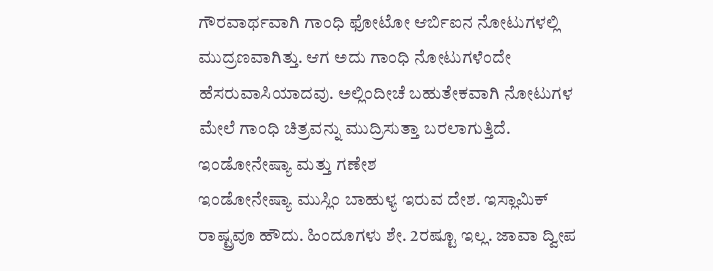ಗೌರವಾರ್ಥವಾಗಿ ಗಾಂಧಿ ಫೋಟೋ ಆರ್ಬಿಐನ ನೋಟುಗಳಲ್ಲಿ ಮುದ್ರಣವಾಗಿತ್ತು. ಆಗ ಅದು ಗಾಂಧಿ ನೋಟುಗಳೆಂದೇ ಹೆಸರುವಾಸಿಯಾದವು. ಅಲ್ಲಿಂದೀಚೆ ಬಹುತೇಕವಾಗಿ ನೋಟುಗಳ ಮೇಲೆ ಗಾಂಧಿ ಚಿತ್ರವನ್ನು ಮುದ್ರಿಸುತ್ತಾ ಬರಲಾಗುತ್ತಿದೆ.
ಇಂಡೋನೇಷ್ಯಾ ಮತ್ತು ಗಣೇಶ
ಇಂಡೋನೇಷ್ಯಾ ಮುಸ್ಲಿಂ ಬಾಹುಳ್ಯ ಇರುವ ದೇಶ. ಇಸ್ಲಾಮಿಕ್ ರಾಷ್ಟ್ರವೂ ಹೌದು. ಹಿಂದೂಗಳು ಶೇ. 2ರಷ್ಟೂ ಇಲ್ಲ. ಜಾವಾ ದ್ವೀಪ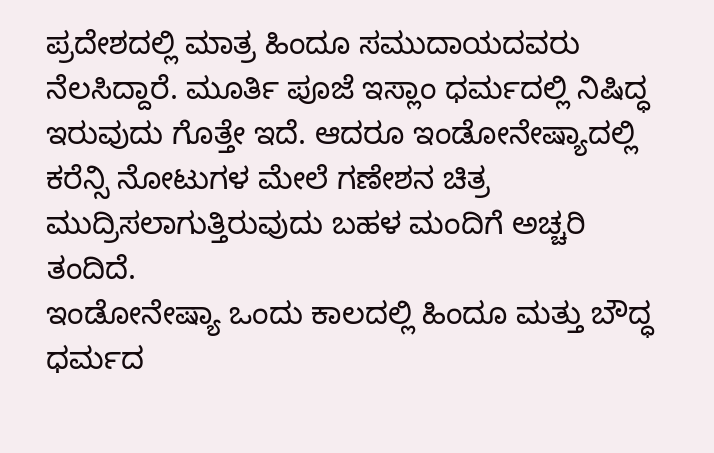ಪ್ರದೇಶದಲ್ಲಿ ಮಾತ್ರ ಹಿಂದೂ ಸಮುದಾಯದವರು ನೆಲಸಿದ್ದಾರೆ. ಮೂರ್ತಿ ಪೂಜೆ ಇಸ್ಲಾಂ ಧರ್ಮದಲ್ಲಿ ನಿಷಿದ್ಧ ಇರುವುದು ಗೊತ್ತೇ ಇದೆ. ಆದರೂ ಇಂಡೋನೇಷ್ಯಾದಲ್ಲಿ ಕರೆನ್ಸಿ ನೋಟುಗಳ ಮೇಲೆ ಗಣೇಶನ ಚಿತ್ರ ಮುದ್ರಿಸಲಾಗುತ್ತಿರುವುದು ಬಹಳ ಮಂದಿಗೆ ಅಚ್ಚರಿ ತಂದಿದೆ.
ಇಂಡೋನೇಷ್ಯಾ ಒಂದು ಕಾಲದಲ್ಲಿ ಹಿಂದೂ ಮತ್ತು ಬೌದ್ಧ ಧರ್ಮದ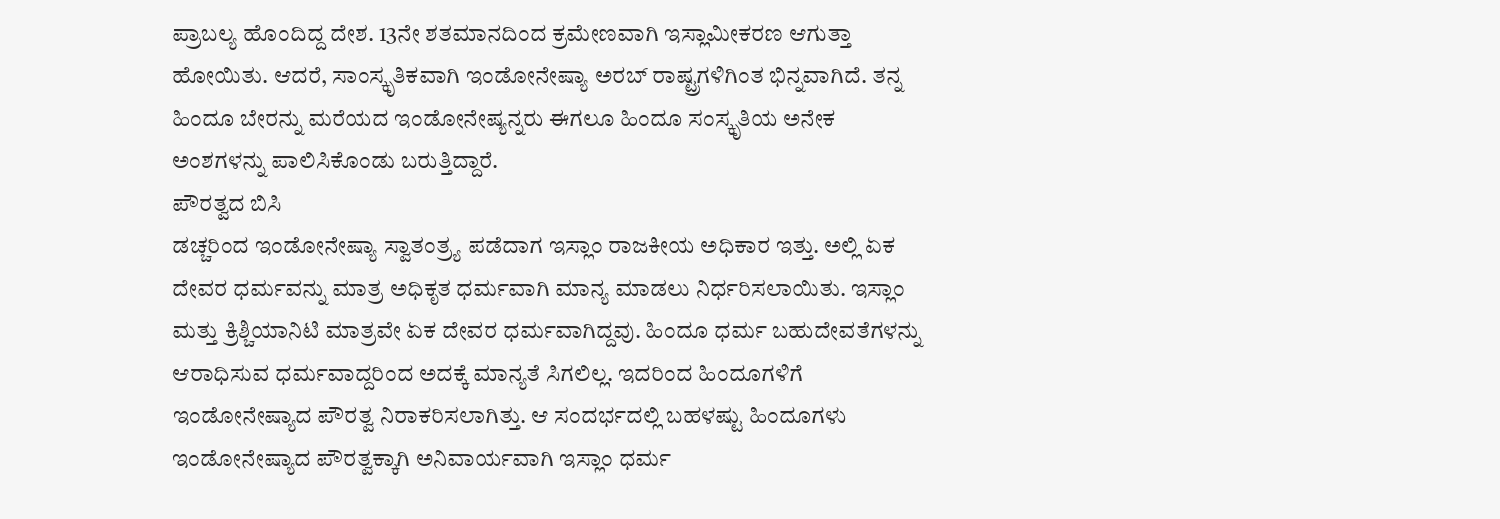ಪ್ರಾಬಲ್ಯ ಹೊಂದಿದ್ದ ದೇಶ. 13ನೇ ಶತಮಾನದಿಂದ ಕ್ರಮೇಣವಾಗಿ ಇಸ್ಲಾಮೀಕರಣ ಆಗುತ್ತಾ ಹೋಯಿತು. ಆದರೆ, ಸಾಂಸ್ಕೃತಿಕವಾಗಿ ಇಂಡೋನೇಷ್ಯಾ ಅರಬ್ ರಾಷ್ಟ್ರಗಳಿಗಿಂತ ಭಿನ್ನವಾಗಿದೆ. ತನ್ನ ಹಿಂದೂ ಬೇರನ್ನು ಮರೆಯದ ಇಂಡೋನೇಷ್ಯನ್ನರು ಈಗಲೂ ಹಿಂದೂ ಸಂಸ್ಕೃತಿಯ ಅನೇಕ ಅಂಶಗಳನ್ನು ಪಾಲಿಸಿಕೊಂಡು ಬರುತ್ತಿದ್ದಾರೆ.
ಪೌರತ್ವದ ಬಿಸಿ
ಡಚ್ಚರಿಂದ ಇಂಡೋನೇಷ್ಯಾ ಸ್ವಾತಂತ್ರ್ಯ ಪಡೆದಾಗ ಇಸ್ಲಾಂ ರಾಜಕೀಯ ಅಧಿಕಾರ ಇತ್ತು. ಅಲ್ಲಿ ಏಕ ದೇವರ ಧರ್ಮವನ್ನು ಮಾತ್ರ ಅಧಿಕೃತ ಧರ್ಮವಾಗಿ ಮಾನ್ಯ ಮಾಡಲು ನಿರ್ಧರಿಸಲಾಯಿತು. ಇಸ್ಲಾಂ ಮತ್ತು ಕ್ರಿಶ್ಚಿಯಾನಿಟಿ ಮಾತ್ರವೇ ಏಕ ದೇವರ ಧರ್ಮವಾಗಿದ್ದವು. ಹಿಂದೂ ಧರ್ಮ ಬಹುದೇವತೆಗಳನ್ನು ಆರಾಧಿಸುವ ಧರ್ಮವಾದ್ದರಿಂದ ಅದಕ್ಕೆ ಮಾನ್ಯತೆ ಸಿಗಲಿಲ್ಲ. ಇದರಿಂದ ಹಿಂದೂಗಳಿಗೆ ಇಂಡೋನೇಷ್ಯಾದ ಪೌರತ್ವ ನಿರಾಕರಿಸಲಾಗಿತ್ತು. ಆ ಸಂದರ್ಭದಲ್ಲಿ ಬಹಳಷ್ಟು ಹಿಂದೂಗಳು ಇಂಡೋನೇಷ್ಯಾದ ಪೌರತ್ವಕ್ಕಾಗಿ ಅನಿವಾರ್ಯವಾಗಿ ಇಸ್ಲಾಂ ಧರ್ಮ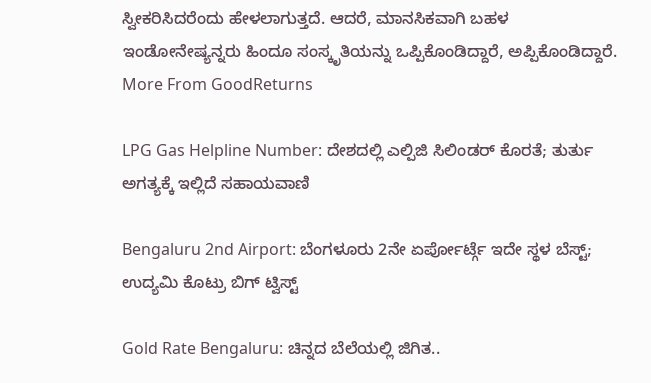ಸ್ವೀಕರಿಸಿದರೆಂದು ಹೇಳಲಾಗುತ್ತದೆ. ಆದರೆ, ಮಾನಸಿಕವಾಗಿ ಬಹಳ ಇಂಡೋನೇಷ್ಯನ್ನರು ಹಿಂದೂ ಸಂಸ್ಕೃತಿಯನ್ನು ಒಪ್ಪಿಕೊಂಡಿದ್ದಾರೆ, ಅಪ್ಪಿಕೊಂಡಿದ್ದಾರೆ.
More From GoodReturns

LPG Gas Helpline Number: ದೇಶದಲ್ಲಿ ಎಲ್ಪಿಜಿ ಸಿಲಿಂಡರ್ ಕೊರತೆ; ತುರ್ತು ಅಗತ್ಯಕ್ಕೆ ಇಲ್ಲಿದೆ ಸಹಾಯವಾಣಿ

Bengaluru 2nd Airport: ಬೆಂಗಳೂರು 2ನೇ ಏರ್ಪೋರ್ಟ್ಗೆ ಇದೇ ಸ್ಥಳ ಬೆಸ್ಟ್; ಉದ್ಯಮಿ ಕೊಟ್ರು ಬಿಗ್ ಟ್ವಿಸ್ಟ್

Gold Rate Bengaluru: ಚಿನ್ನದ ಬೆಲೆಯಲ್ಲಿ ಜಿಗಿತ..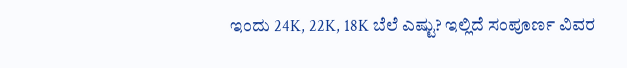ಇಂದು 24K, 22K, 18K ಬೆಲೆ ಎಷ್ಟು? ಇಲ್ಲಿದೆ ಸಂಪೂರ್ಣ ವಿವರ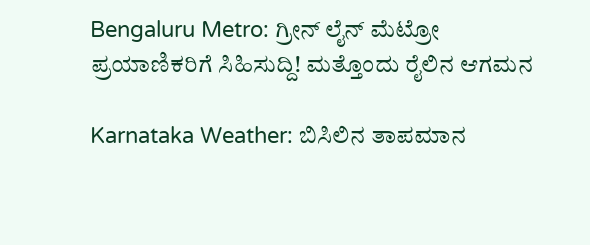Bengaluru Metro: ಗ್ರೀನ್ ಲೈನ್ ಮೆಟ್ರೋ ಪ್ರಯಾಣಿಕರಿಗೆ ಸಿಹಿಸುದ್ದಿ! ಮತ್ತೊಂದು ರೈಲಿನ ಆಗಮನ

Karnataka Weather: ಬಿಸಿಲಿನ ತಾಪಮಾನ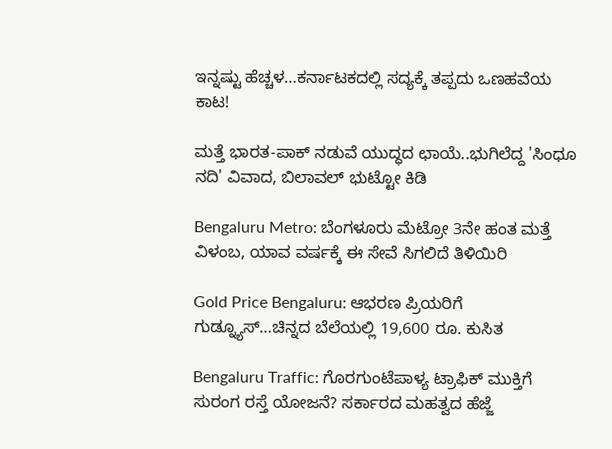ಇನ್ನಷ್ಟು ಹೆಚ್ಚಳ…ಕರ್ನಾಟಕದಲ್ಲಿ ಸದ್ಯಕ್ಕೆ ತಪ್ಪದು ಒಣಹವೆಯ ಕಾಟ!

ಮತ್ತೆ ಭಾರತ-ಪಾಕ್ ನಡುವೆ ಯುದ್ಧದ ಛಾಯೆ..ಭುಗಿಲೆದ್ದ 'ಸಿಂಧೂ ನದಿ' ವಿವಾದ, ಬಿಲಾವಲ್ ಭುಟ್ಟೋ ಕಿಡಿ

Bengaluru Metro: ಬೆಂಗಳೂರು ಮೆಟ್ರೋ 3ನೇ ಹಂತ ಮತ್ತೆ ವಿಳಂಬ, ಯಾವ ವರ್ಷಕ್ಕೆ ಈ ಸೇವೆ ಸಿಗಲಿದೆ ತಿಳಿಯಿರಿ

Gold Price Bengaluru: ಆಭರಣ ಪ್ರಿಯರಿಗೆ ಗುಡ್ನ್ಯೂಸ್…ಚಿನ್ನದ ಬೆಲೆಯಲ್ಲಿ 19,600 ರೂ. ಕುಸಿತ

Bengaluru Traffic: ಗೊರಗುಂಟೆಪಾಳ್ಯ ಟ್ರಾಫಿಕ್ ಮುಕ್ತಿಗೆ ಸುರಂಗ ರಸ್ತೆ ಯೋಜನೆ? ಸರ್ಕಾರದ ಮಹತ್ವದ ಹೆಜ್ಜೆ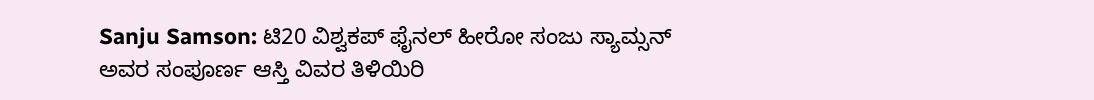Sanju Samson: ಟಿ20 ವಿಶ್ವಕಪ್ ಫೈನಲ್ ಹೀರೋ ಸಂಜು ಸ್ಯಾಮ್ಸನ್ ಅವರ ಸಂಪೂರ್ಣ ಆಸ್ತಿ ವಿವರ ತಿಳಿಯಿರಿ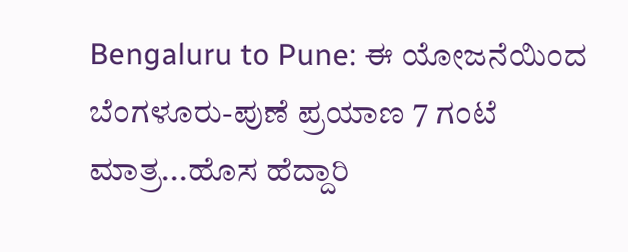Bengaluru to Pune: ಈ ಯೋಜನೆಯಿಂದ ಬೆಂಗಳೂರು-ಪುಣೆ ಪ್ರಯಾಣ 7 ಗಂಟೆ ಮಾತ್ರ...ಹೊಸ ಹೆದ್ದಾರಿ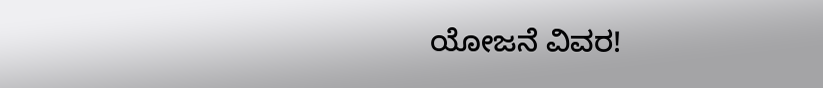ಯೋಜನೆ ವಿವರ!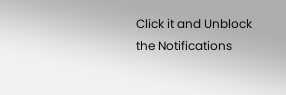Click it and Unblock the Notifications